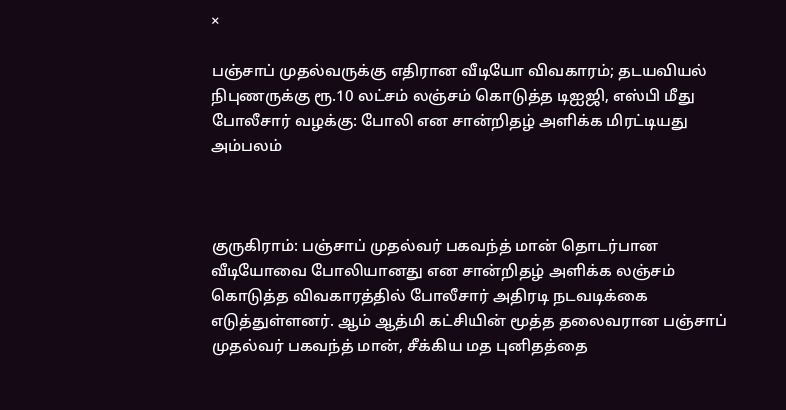×

பஞ்சாப் முதல்வருக்கு எதிரான வீடியோ விவகாரம்; தடயவியல் நிபுணருக்கு ரூ.10 லட்சம் லஞ்சம் கொடுத்த டிஐஜி, எஸ்பி மீது போலீசார் வழக்கு: போலி என சான்றிதழ் அளிக்க மிரட்டியது அம்பலம்



குருகிராம்: பஞ்சாப் முதல்வர் பகவந்த் மான் தொடர்பான வீடியோவை போலியானது என சான்றிதழ் அளிக்க லஞ்சம் கொடுத்த விவகாரத்தில் போலீசார் அதிரடி நடவடிக்கை எடுத்துள்ளனர். ஆம் ஆத்மி கட்சியின் மூத்த தலைவரான பஞ்சாப் முதல்வர் பகவந்த் மான், சீக்கிய மத புனிதத்தை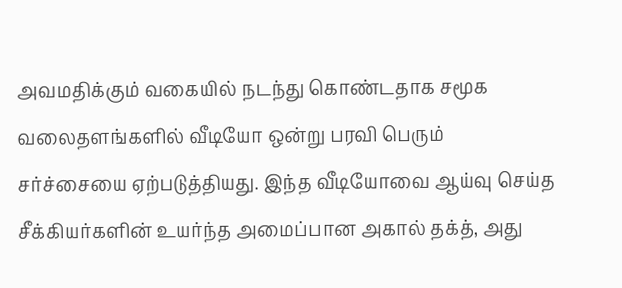அவமதிக்கும் வகையில் நடந்து கொண்டதாக சமூக வலைதளங்களில் வீடியோ ஒன்று பரவி பெரும் சர்ச்சையை ஏற்படுத்தியது. இந்த வீடியோவை ஆய்வு செய்த சீக்கியர்களின் உயர்ந்த அமைப்பான அகால் தக்த், அது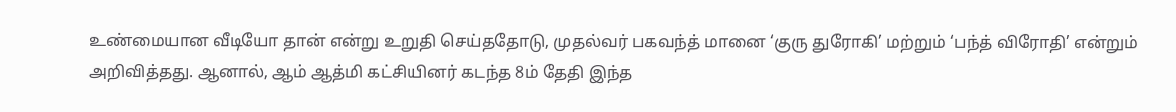உண்மையான வீடியோ தான் என்று உறுதி செய்ததோடு, முதல்வர் பகவந்த் மானை ‘குரு துரோகி’ மற்றும் ‘பந்த் விரோதி’ என்றும் அறிவித்தது. ஆனால், ஆம் ஆத்மி கட்சியினர் கடந்த 8ம் தேதி இந்த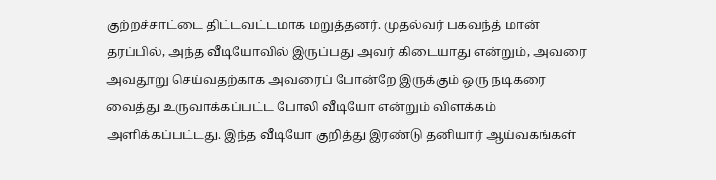குற்றச்சாட்டை திட்டவட்டமாக மறுத்தனர். முதல்வர் பகவந்த் மான் தரப்பில், அந்த வீடியோவில் இருப்பது அவர் கிடையாது என்றும், அவரை அவதூறு செய்வதற்காக அவரைப் போன்றே இருக்கும் ஒரு நடிகரை வைத்து உருவாக்கப்பட்ட போலி வீடியோ என்றும் விளக்கம் அளிக்கப்பட்டது. இந்த வீடியோ குறித்து இரண்டு தனியார் ஆய்வகங்கள்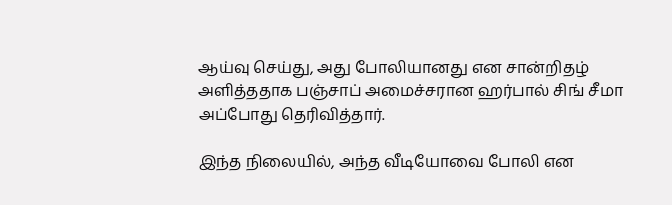ஆய்வு செய்து, அது போலியானது என சான்றிதழ் அளித்ததாக பஞ்சாப் அமைச்சரான ஹர்பால் சிங் சீமா அப்போது தெரிவித்தார்.

இந்த நிலையில், அந்த வீடியோவை போலி என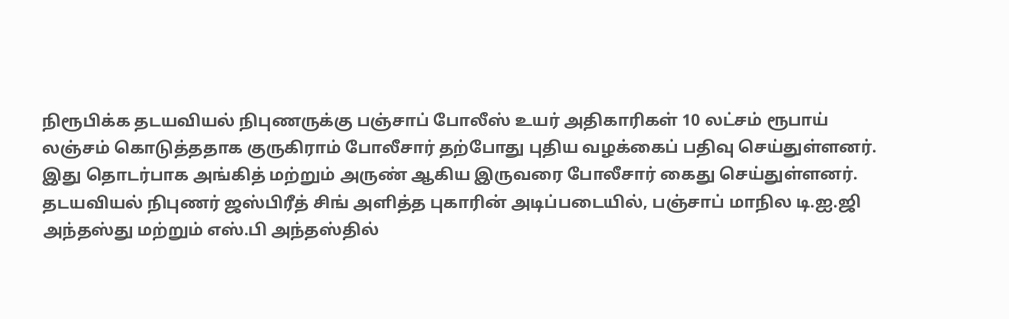நிரூபிக்க தடயவியல் நிபுணருக்கு பஞ்சாப் போலீஸ் உயர் அதிகாரிகள் 10 லட்சம் ரூபாய் லஞ்சம் கொடுத்ததாக குருகிராம் போலீசார் தற்போது புதிய வழக்கைப் பதிவு செய்துள்ளனர். இது தொடர்பாக அங்கித் மற்றும் அருண் ஆகிய இருவரை போலீசார் கைது செய்துள்ளனர். தடயவியல் நிபுணர் ஜஸ்பிரீத் சிங் அளித்த புகாரின் அடிப்படையில், பஞ்சாப் மாநில டி.ஐ.ஜி அந்தஸ்து மற்றும் எஸ்.பி அந்தஸ்தில்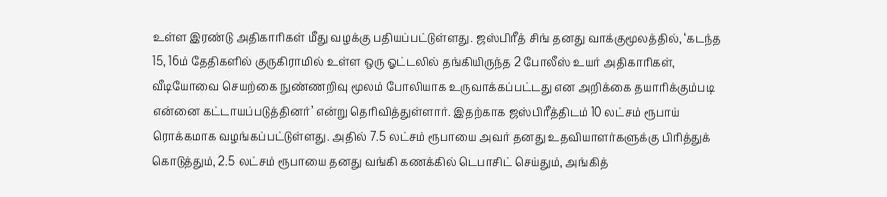உள்ள இரண்டு அதிகாரிகள் மீது வழக்கு பதியப்பட்டுள்ளது. ஜஸ்பிரீத் சிங் தனது வாக்குமூலத்தில், ‘கடந்த 15, 16ம் தேதிகளில் குருகிராமில் உள்ள ஒரு ஓட்டலில் தங்கியிருந்த 2 போலீஸ் உயர் அதிகாரிகள், வீடியோவை செயற்கை நுண்ணறிவு மூலம் போலியாக உருவாக்கப்பட்டது என அறிக்கை தயாரிக்கும்படி என்னை கட்டாயப்படுத்தினர்’ என்று தெரிவித்துள்ளார். இதற்காக ஜஸ்பிரீத்திடம் 10 லட்சம் ரூபாய் ரொக்கமாக வழங்கப்பட்டுள்ளது. அதில் 7.5 லட்சம் ரூபாயை அவர் தனது உதவியாளர்களுக்கு பிரித்துக் கொடுத்தும், 2.5 லட்சம் ரூபாயை தனது வங்கி கணக்கில் டெபாசிட் செய்தும், அங்கித்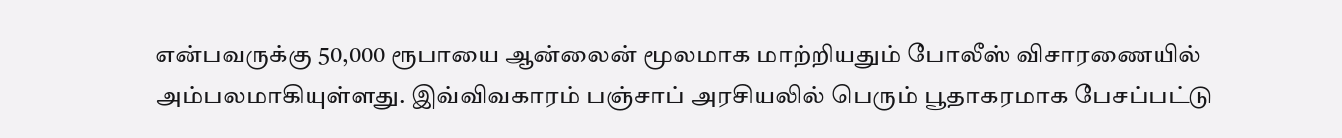என்பவருக்கு 50,000 ரூபாயை ஆன்லைன் மூலமாக மாற்றியதும் போலீஸ் விசாரணையில் அம்பலமாகியுள்ளது. இவ்விவகாரம் பஞ்சாப் அரசியலில் பெரும் பூதாகரமாக பேசப்பட்டு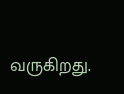வருகிறது.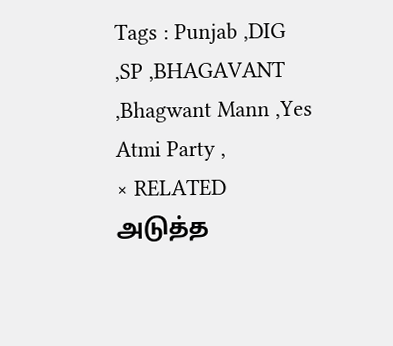Tags : Punjab ,DIG ,SP ,BHAGAVANT ,Bhagwant Mann ,Yes Atmi Party ,
× RELATED அடுத்த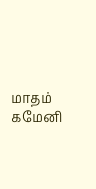மாதம் கமேனி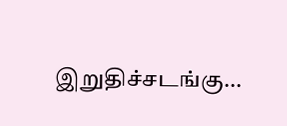இறுதிச்சடங்கு...